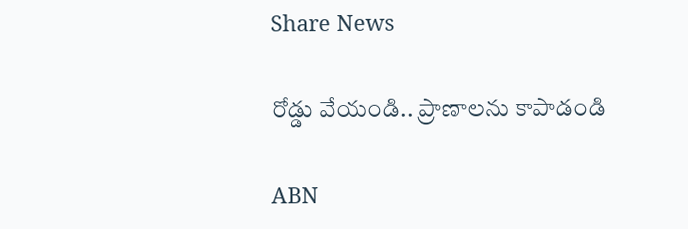Share News

రోడ్డు వేయండి.. ప్రాణాలను కాపాడండి

ABN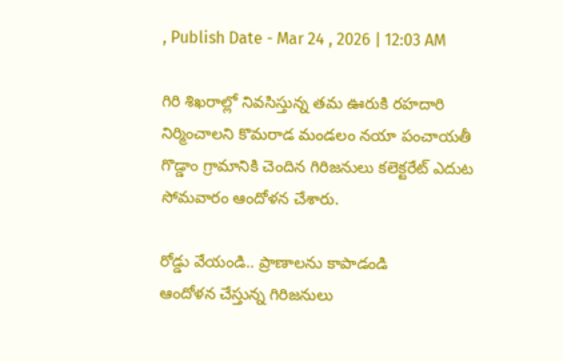, Publish Date - Mar 24 , 2026 | 12:03 AM

గిరి శిఖరాల్లో నివసిస్తున్న తమ ఊరుకి రహదారి నిర్మించాలని కొమరాడ మండలం నయా పంచాయతీ గొడ్డాం గ్రామానికి చెందిన గిరిజనులు కలెక్టరేట్‌ ఎదుట సోమవారం ఆందోళన చేశారు.

రోడ్డు వేయండి.. ప్రాణాలను కాపాడండి
ఆందోళన చేస్తున్న గిరిజనులు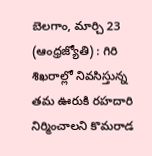బెలగాం, మార్చి 23 (ఆంధ్రజ్యోతి) : గిరి శిఖరాల్లో నివసిస్తున్న తమ ఊరుకి రహదారి నిర్మించాలని కొమరాడ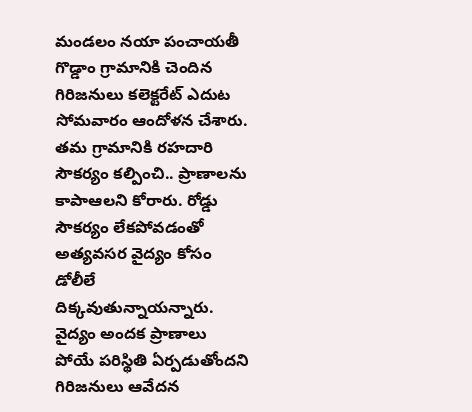మండలం నయా పంచాయతీ గొడ్డాం గ్రామానికి చెందిన గిరిజనులు కలెక్టరేట్‌ ఎదుట సోమవారం ఆందోళన చేశారు. తమ గ్రామానికి రహదారి సౌకర్యం కల్పించి.. ప్రాణాలను కాపాఆలని కోరారు. రోడ్డు సౌకర్యం లేకపోవడంతో అత్యవసర వైద్యం కోసం డోలీలే దిక్కవుతున్నాయన్నారు. వైద్యం అందక ప్రాణాలు పోయే పరిస్థితి ఏర్పడుతోందని గిరిజనులు ఆవేదన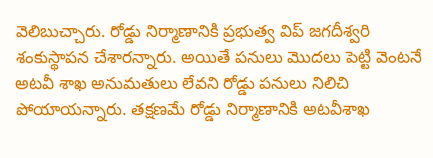వెలిబుచ్చారు. రోడ్డు నిర్మాణానికి ప్రభుత్వ విప్‌ జగదీశ్వరి శంకుస్థాపన చేశారన్నారు. అయితే పనులు మొదలు పెట్టి వెంటనే అటవీ శాఖ అనుమతులు లేవని రోడ్డు పనులు నిలిచి పోయాయన్నారు. తక్షణమే రోడ్డు నిర్మాణానికి అటవీశాఖ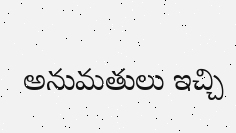అనుమతులు ఇచ్చి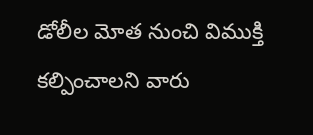డోలీల మోత నుంచి విముక్తి కల్పించాలని వారు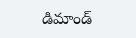డిమాండ్‌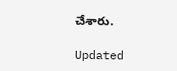చేశారు.

Updated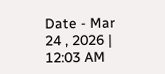Date - Mar 24 , 2026 | 12:03 AM